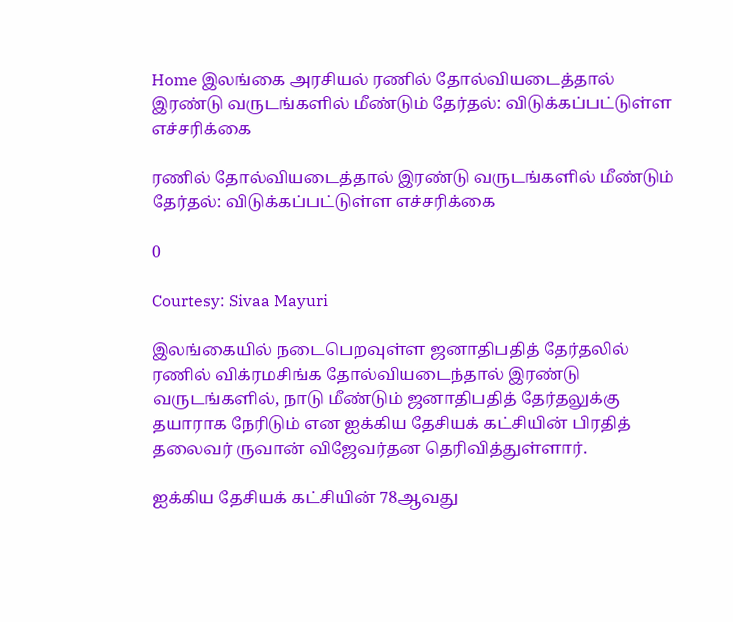Home இலங்கை அரசியல் ரணில் தோல்வியடைத்தால் இரண்டு வருடங்களில் மீண்டும் தேர்தல்: விடுக்கப்பட்டுள்ள எச்சரிக்கை

ரணில் தோல்வியடைத்தால் இரண்டு வருடங்களில் மீண்டும் தேர்தல்: விடுக்கப்பட்டுள்ள எச்சரிக்கை

0

Courtesy: Sivaa Mayuri

இலங்கையில் நடைபெறவுள்ள ஜனாதிபதித் தேர்தலில் ரணில் விக்ரமசிங்க தோல்வியடைந்தால் இரண்டு வருடங்களில், நாடு மீண்டும் ஜனாதிபதித் தேர்தலுக்கு தயாராக நேரிடும் என ஐக்கிய தேசியக் கட்சியின் பிரதித் தலைவர் ருவான் விஜேவர்தன தெரிவித்துள்ளார்.

ஐக்கிய தேசியக் கட்சியின் 78ஆவது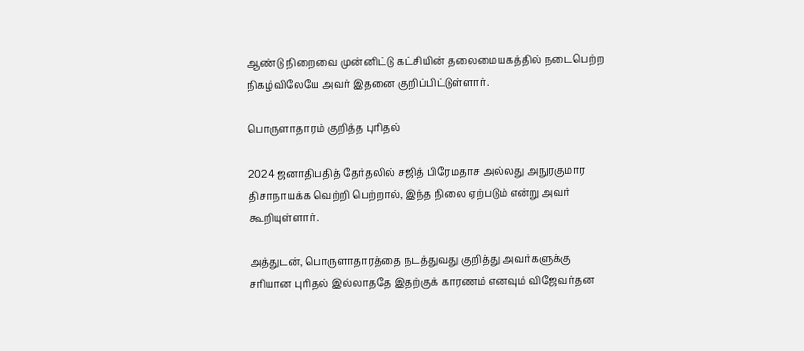ஆண்டு நிறைவை முன்னிட்டு கட்சியின் தலைமையகத்தில் நடைபெற்ற நிகழ்விலேயே அவர் இதனை குறிப்பிட்டுள்ளார்.

பொருளாதாரம் குறித்த புரிதல்

2024 ஜனாதிபதித் தேர்தலில் சஜித் பிரேமதாச அல்லது அநுரகுமார திசாநாயக்க வெற்றி பெற்றால், இந்த நிலை ஏற்படும் என்று அவர் கூறியுள்ளார்.

அத்துடன், பொருளாதாரத்தை நடத்துவது குறித்து அவர்களுக்கு சரியான புரிதல் இல்லாததே இதற்குக் காரணம் எனவும் விஜேவர்தன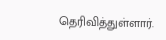தெரிவித்துள்ளார்.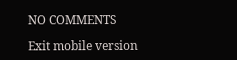NO COMMENTS

Exit mobile version